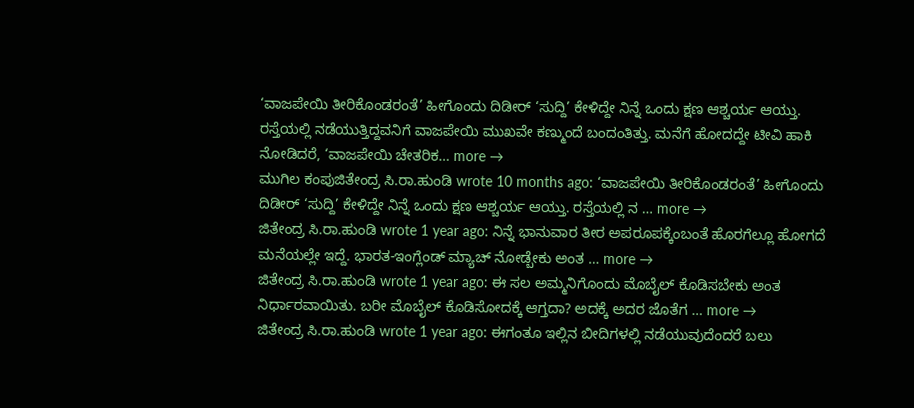‘ವಾಜಪೇಯಿ ತೀರಿಕೊಂಡರಂತೆ’ ಹೀಗೊಂದು ದಿಡೀರ್ ‘ಸುದ್ದಿ’ ಕೇಳಿದ್ದೇ ನಿನ್ನೆ ಒಂದು ಕ್ಷಣ ಆಶ್ಚರ್ಯ ಆಯ್ತು. ರಸ್ತೆಯಲ್ಲಿ ನಡೆಯುತ್ತಿದ್ದವನಿಗೆ ವಾಜಪೇಯಿ ಮುಖವೇ ಕಣ್ಮುಂದೆ ಬಂದಂತಿತ್ತು. ಮನೆಗೆ ಹೋದದ್ದೇ ಟೀವಿ ಹಾಕಿ ನೋಡಿದರೆ, ‘ವಾಜಪೇಯಿ ಚೇತರಿಕ… more →
ಮುಗಿಲ ಕಂಪುಜಿತೇಂದ್ರ ಸಿ.ರಾ.ಹುಂಡಿ wrote 10 months ago: ‘ವಾಜಪೇಯಿ ತೀರಿಕೊಂಡರಂತೆ’ ಹೀಗೊಂದು ದಿಡೀರ್ ‘ಸುದ್ದಿ’ ಕೇಳಿದ್ದೇ ನಿನ್ನೆ ಒಂದು ಕ್ಷಣ ಆಶ್ಚರ್ಯ ಆಯ್ತು. ರಸ್ತೆಯಲ್ಲಿ ನ … more →
ಜಿತೇಂದ್ರ ಸಿ.ರಾ.ಹುಂಡಿ wrote 1 year ago: ನಿನ್ನೆ ಭಾನುವಾರ ತೀರ ಅಪರೂಪಕ್ಕೆಂಬಂತೆ ಹೊರಗೆಲ್ಲೂ ಹೋಗದೆ ಮನೆಯಲ್ಲೇ ಇದ್ದೆ. ಭಾರತ-ಇಂಗ್ಲೆಂಡ್ ಮ್ಯಾಚ್ ನೋಡ್ಬೇಕು ಅಂತ … more →
ಜಿತೇಂದ್ರ ಸಿ.ರಾ.ಹುಂಡಿ wrote 1 year ago: ಈ ಸಲ ಅಮ್ಮನಿಗೊಂದು ಮೊಬೈಲ್ ಕೊಡಿಸಬೇಕು ಅಂತ ನಿರ್ಧಾರವಾಯಿತು. ಬರೀ ಮೊಬೈಲ್ ಕೊಡಿಸೋದಕ್ಕೆ ಆಗ್ತದಾ? ಅದಕ್ಕೆ ಅದರ ಜೊತೆಗ … more →
ಜಿತೇಂದ್ರ ಸಿ.ರಾ.ಹುಂಡಿ wrote 1 year ago: ಈಗಂತೂ ಇಲ್ಲಿನ ಬೀದಿಗಳಲ್ಲಿ ನಡೆಯುವುದೆಂದರೆ ಬಲು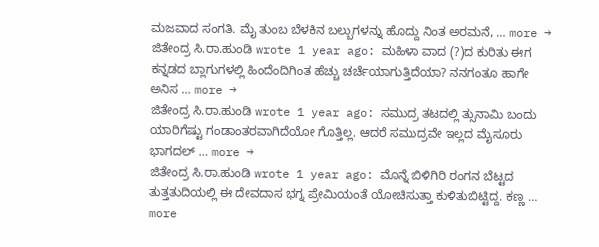ಮಜವಾದ ಸಂಗತಿ. ಮೈ ತುಂಬ ಬೆಳಕಿನ ಬಲ್ಬುಗಳನ್ನು ಹೊದ್ದು ನಿಂತ ಅರಮನೆ, … more →
ಜಿತೇಂದ್ರ ಸಿ.ರಾ.ಹುಂಡಿ wrote 1 year ago: ಮಹಿಳಾ ವಾದ (?)ದ ಕುರಿತು ಈಗ ಕನ್ನಡದ ಬ್ಲಾಗುಗಳಲ್ಲಿ ಹಿಂದೆಂದಿಗಿಂತ ಹೆಚ್ಚು ಚರ್ಚೆಯಾಗುತ್ತಿದೆಯಾ? ನನಗಂತೂ ಹಾಗೇ ಅನಿಸ … more →
ಜಿತೇಂದ್ರ ಸಿ.ರಾ.ಹುಂಡಿ wrote 1 year ago: ಸಮುದ್ರ ತಟದಲ್ಲಿ ತ್ಸುನಾಮಿ ಬಂದು ಯಾರಿಗೆಷ್ಟು ಗಂಡಾಂತರವಾಗಿದೆಯೋ ಗೊತ್ತಿಲ್ಲ. ಆದರೆ ಸಮುದ್ರವೇ ಇಲ್ಲದ ಮೈಸೂರು ಭಾಗದಲ್ … more →
ಜಿತೇಂದ್ರ ಸಿ.ರಾ.ಹುಂಡಿ wrote 1 year ago: ಮೊನ್ನೆ ಬಿಳಿಗಿರಿ ರಂಗನ ಬೆಟ್ಟದ ತುತ್ತತುದಿಯಲ್ಲಿ ಈ ದೇವದಾಸ ಭಗ್ನ ಪ್ರೇಮಿಯಂತೆ ಯೋಚಿಸುತ್ತಾ ಕುಳಿತುಬಿಟ್ಟಿದ್ದ. ಕಣ್ಣ … more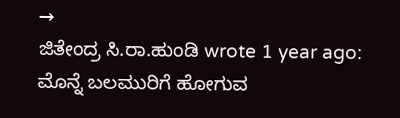→
ಜಿತೇಂದ್ರ ಸಿ.ರಾ.ಹುಂಡಿ wrote 1 year ago: ಮೊನ್ನೆ ಬಲಮುರಿಗೆ ಹೋಗುವ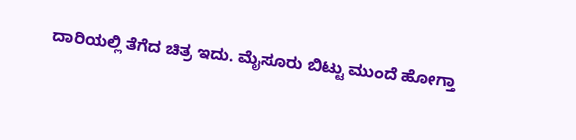ದಾರಿಯಲ್ಲಿ ತೆಗೆದ ಚಿತ್ರ ಇದು. ಮೈಸೂರು ಬಿಟ್ಟು ಮುಂದೆ ಹೋಗ್ತಾ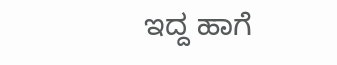ಇದ್ದ ಹಾಗೆ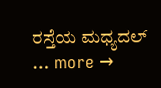ರಸ್ತೆಯ ಮಧ್ಯದಲ್ … more →